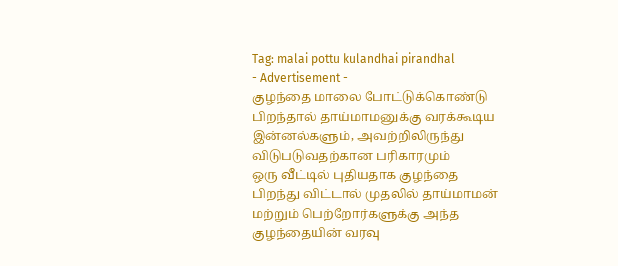Tag: malai pottu kulandhai pirandhal
- Advertisement -
குழந்தை மாலை போட்டுக்கொண்டு பிறந்தால் தாய்மாமனுக்கு வரக்கூடிய இன்னல்களும், அவற்றிலிருந்து விடுபடுவதற்கான பரிகாரமும்
ஒரு வீட்டில் புதியதாக குழந்தை பிறந்து விட்டால் முதலில் தாய்மாமன் மற்றும் பெற்றோர்களுக்கு அந்த குழந்தையின் வரவு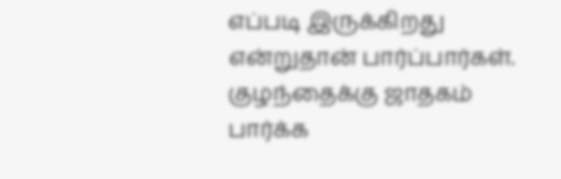எப்படி இருக்கிறது என்றுதான் பார்ப்பார்கள். குழந்தைக்கு ஜாதகம் பார்க்க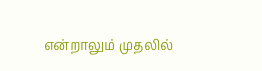என்றாலும் முதலில்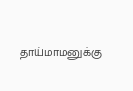தாய்மாமனுக்கு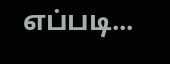எப்படி...